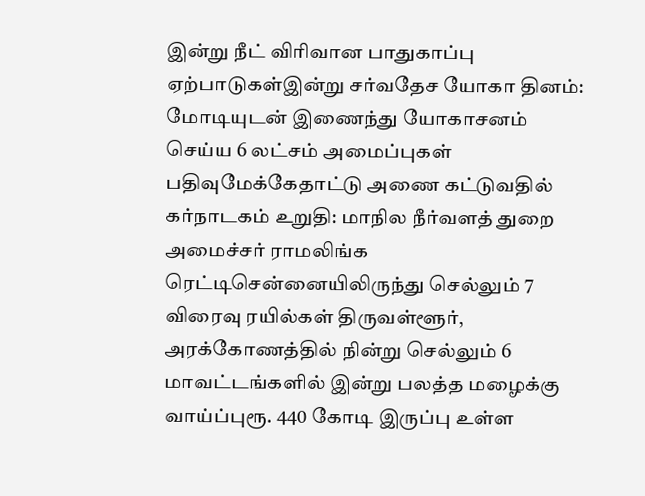இன்று நீட் விரிவான பாதுகாப்பு ஏற்பாடுகள்இன்று சர்வதேச யோகா தினம்: மோடியுடன் இணைந்து யோகாசனம் செய்ய 6 லட்சம் அமைப்புகள் பதிவுமேக்கேதாட்டு அணை கட்டுவதில் கர்நாடகம் உறுதி: மாநில நீர்வளத் துறை அமைச்சர் ராமலிங்க ரெட்டிசென்னையிலிருந்து செல்லும் 7 விரைவு ரயில்கள் திருவள்ளூர், அரக்கோணத்தில் நின்று செல்லும் 6 மாவட்டங்களில் இன்று பலத்த மழைக்கு வாய்ப்புரூ. 440 கோடி இருப்பு உள்ள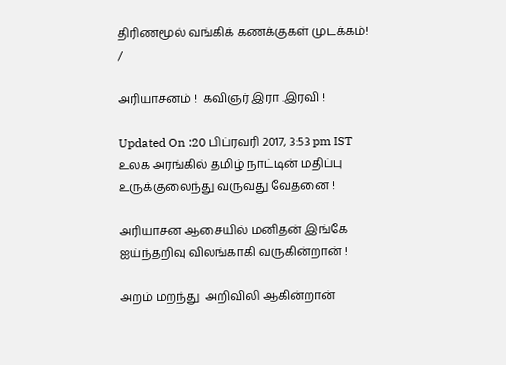திரிணமூல் வங்கிக் கணக்குகள் முடக்கம்!
/

அரியாசனம் !  கவிஞர் இரா .இரவி !

Updated On :20 பிப்ரவரி 2017, 3:53 pm IST
உலக அரங்கில் தமிழ் நாட்டின் மதிப்பு
உருக்குலைந்து வருவது வேதனை !

அரியாசன ஆசையில் மனிதன் இங்கே
ஐய்ந்தறிவு விலங்காகி வருகின்றான் !

அறம் மறந்து  அறிவிலி ஆகின்றான்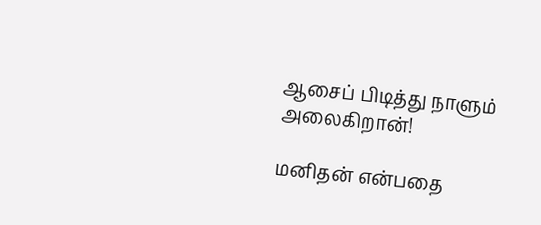ஆசைப் பிடித்து நாளும்  அலைகிறான்!

மனிதன் என்பதை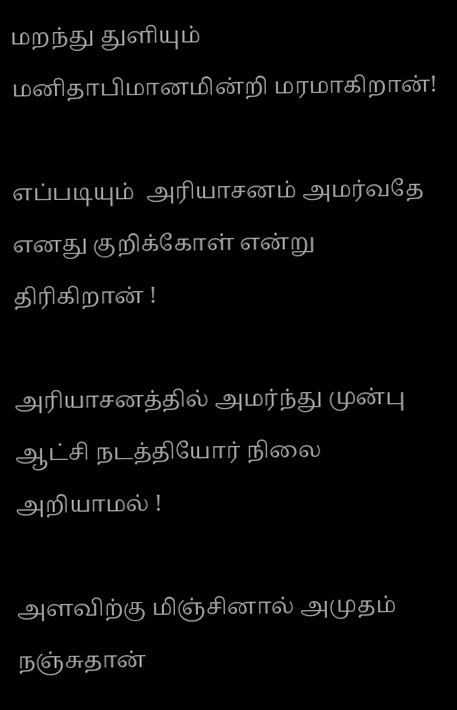மறந்து துளியும்
மனிதாபிமானமின்றி மரமாகிறான்!

எப்படியும்  அரியாசனம் அமர்வதே
எனது குறிக்கோள் என்று திரிகிறான் !

அரியாசனத்தில் அமர்ந்து முன்பு
ஆட்சி நடத்தியோர் நிலை அறியாமல் !

அளவிற்கு மிஞ்சினால் அமுதம் நஞ்சுதான்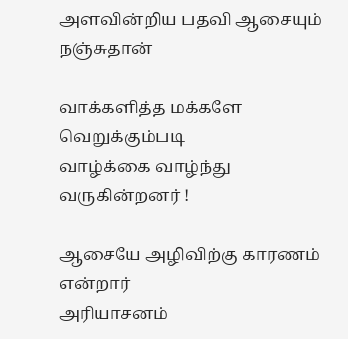அளவின்றிய பதவி ஆசையும் நஞ்சுதான்

வாக்களித்த மக்களே வெறுக்கும்படி
வாழ்க்கை வாழ்ந்து வருகின்றனர் !

ஆசையே அழிவிற்கு காரணம் என்றார்
அரியாசனம்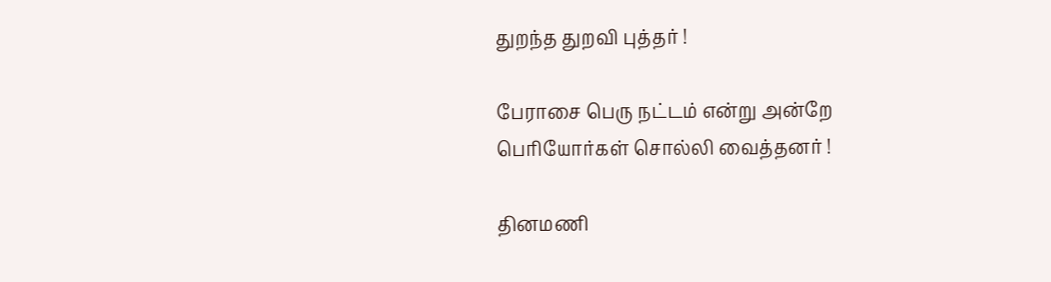துறந்த துறவி புத்தர் !

பேராசை பெரு நட்டம் என்று அன்றே
பெரியோர்கள் சொல்லி வைத்தனர் !

தினமணி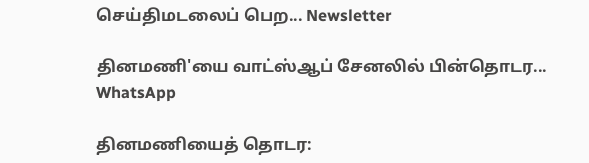செய்திமடலைப் பெற... Newsletter

தினமணி'யை வாட்ஸ்ஆப் சேனலில் பின்தொடர... WhatsApp

தினமணியைத் தொடர: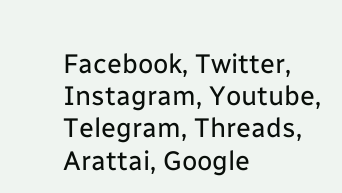Facebook, Twitter, Instagram, Youtube, Telegram, Threads, Arattai, Google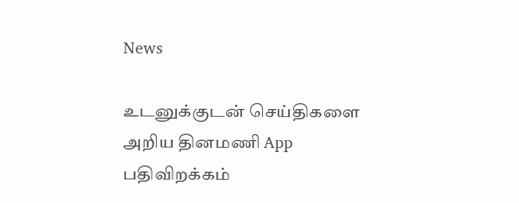News

உடனுக்குடன் செய்திகளை அறிய தினமணி App பதிவிறக்கம்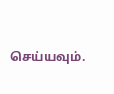செய்யவும்.